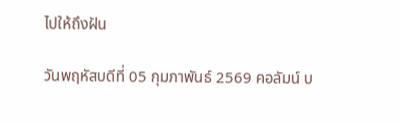ไปให้ถึงฝัน

วันพฤหัสบดีที่ 05 กุมภาพันธ์ 2569 คอลัมน์ บ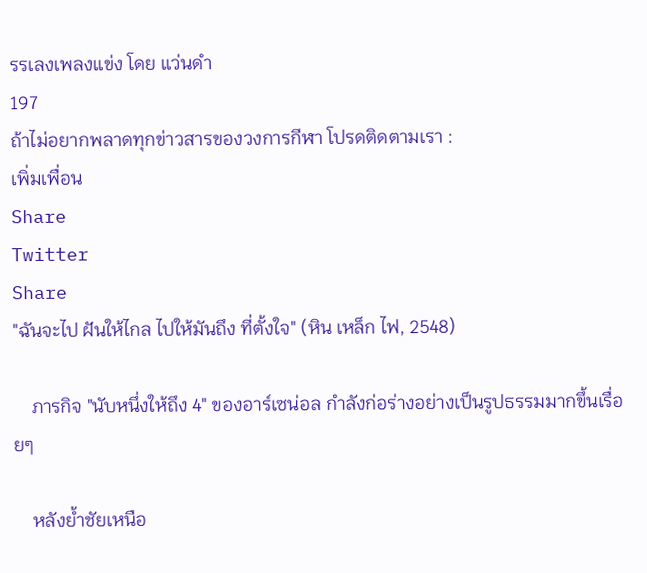รรเลงเพลงแข่ง โดย แว่นดำ
197
ถ้าไม่อยากพลาดทุกข่าวสารของวงการกีฬา โปรดติดตามเรา :
เพิ่มเพื่อน
Share
Twitter
Share
"ฉันจะไป ฝันให้ไกล ไปให้มันถึง ที่ตั้งใจ" (หิน เหล็ก ไฟ, 2548)

    ภารกิจ "นับหนึ่งให้ถึง 4" ของอาร์เซน่อล กำลังก่อร่างอย่างเป็นรูปธรรมมากขึ้นเรื่อยๆ

    หลังย้ำชัยเหนือ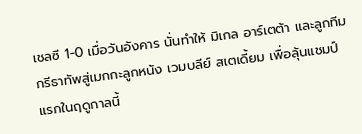เชลซี 1-0 เมื่อวันอังคาร นั่นทำให้ มิเกล อาร์เตต้า และลูกทีม กรีธาทัพสู่เมกกะลูกหนัง เวมบลีย์ สเตเดี้ยม เพื่อลุ้นแชมป์แรกในฤดูกาลนี้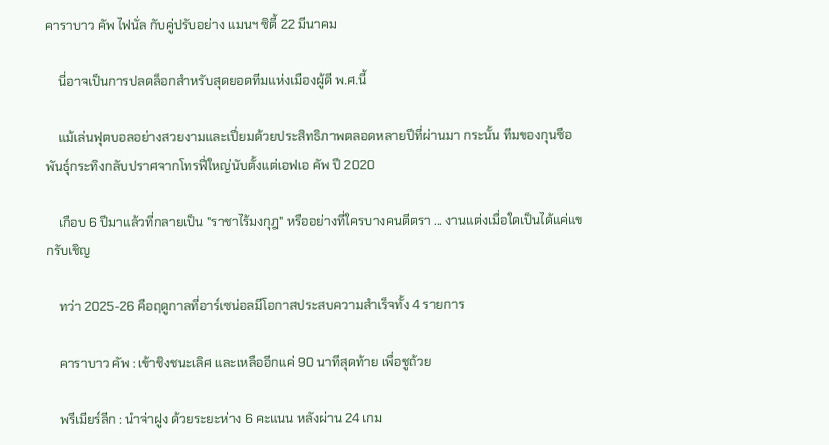คาราบาว คัพ ไฟนั่ล กับคู่ปรับอย่าง แมนฯ ซิตี้ 22 มีนาคม

    นี่อาจเป็นการปลดล็อกสำหรับสุดยอดทีมแห่งเมืองผู้ดี พ.ศ.นี้

    แม้เล่นฟุตบอลอย่างสวยงามและเปี่ยมด้วยประสิทธิภาพตลอดหลายปีที่ผ่านมา กระนั้น ทีมของกุนซือพันธุ์กระทิงกลับปราศจากโทรฟี่ใหญ่นับตั้งแต่เอฟเอ คัพ ปี 2020

    เกือบ 6 ปีมาแล้วที่กลายเป็น "ราชาไร้มงกุฎ" หรืออย่างที่ใครบางคนตีตรา ... งานแต่งเมื่อใดเป็นได้แค่แขกรับเชิญ

    ทว่า 2025-26 คือฤดูกาลที่อาร์เซน่อลมีโอกาสประสบความสำเร็จทั้ง 4 รายการ

    คาราบาว คัพ : เข้าชิงชนะเลิศ และเหลืออีกแค่ 90 นาทีสุดท้าย เพื่อชูถ้วย

    พรีเมียร์ลีก : นำจ่าฝูง ด้วยระยะห่าง 6 คะแนน หลังผ่าน 24 เกม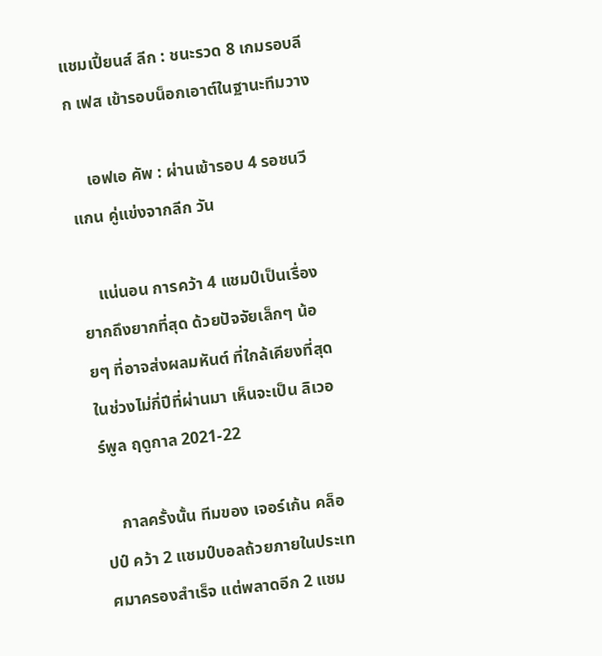แชมเปี้ยนส์ ลีก : ชนะรวด 8 เกมรอบลีก เฟส เข้ารอบน็อกเอาต์ในฐานะทีมวาง

    เอฟเอ คัพ : ผ่านเข้ารอบ 4 รอชนวีแกน คู่แข่งจากลีก วัน

    แน่นอน การคว้า 4 แชมป์เป็นเรื่องยากถึงยากที่สุด ด้วยปัจจัยเล็กๆ น้อยๆ ที่อาจส่งผลมหันต์ ที่ใกล้เคียงที่สุดในช่วงไม่กี่ปีที่ผ่านมา เห็นจะเป็น ลิเวอร์พูล ฤดูกาล 2021-22

    กาลครั้งนั้น ทีมของ เจอร์เก้น คล็อปป์ คว้า 2 แชมป์บอลถ้วยภายในประเทศมาครองสำเร็จ แต่พลาดอีก 2 แชม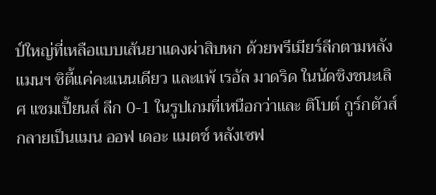ป์ใหญ่ที่เหลือแบบเส้นยาแดงผ่าสิบหก ด้วยพรีเมียร์ลีกตามหลังแมนฯ ซิตี้แค่คะแนนเดียว และแพ้ เรอัล มาดริด ในนัดชิงชนะเลิศ แชมเปี้ยนส์ ลีก 0-1 ในรูปเกมที่เหนือกว่าและ ติโบต์ กูร์กตัวส์ กลายเป็นแมน ออฟ เดอะ แมตช์ หลังเซฟ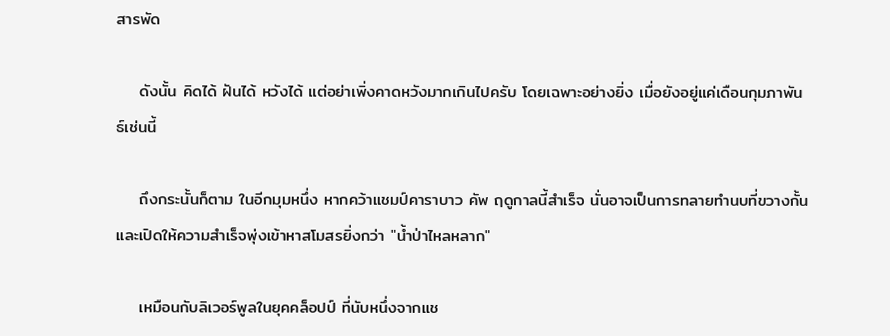สารพัด

    ดังนั้น คิดได้ ฝันได้ หวังได้ แต่อย่าเพิ่งคาดหวังมากเกินไปครับ โดยเฉพาะอย่างยิ่ง เมื่อยังอยู่แค่เดือนกุมภาพันธ์เช่นนี้

    ถึงกระนั้นก็ตาม ในอีกมุมหนึ่ง หากคว้าแชมป์คาราบาว คัพ ฤดูกาลนี้สำเร็จ นั่นอาจเป็นการทลายทำนบที่ขวางกั้น และเปิดให้ความสำเร็จพุ่งเข้าหาสโมสรยิ่งกว่า "น้ำป่าไหลหลาก"

    เหมือนกับลิเวอร์พูลในยุคคล็อปป์ ที่นับหนึ่งจากแช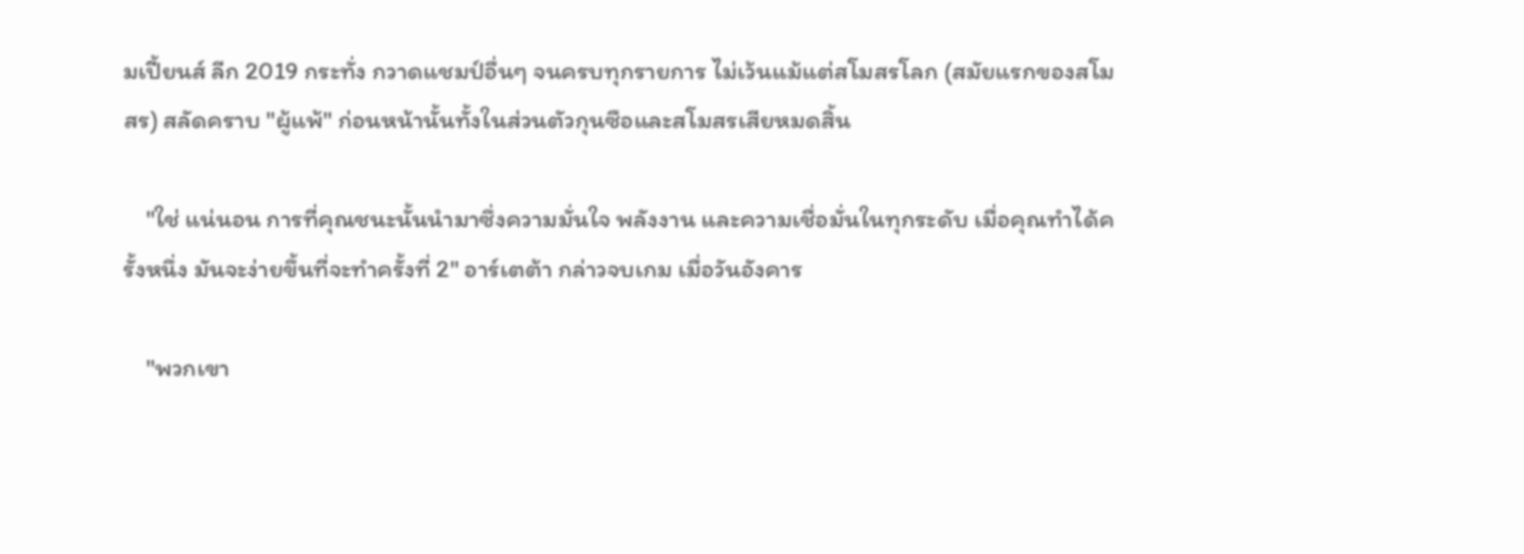มเปี้ยนส์ ลีก 2019 กระทั่ง กวาดแชมป์อื่นๆ จนครบทุกรายการ ไม่เว้นแม้แต่สโมสรโลก (สมัยแรกของสโมสร) สลัดคราบ "ผู้แพ้" ก่อนหน้านั้นทั้งในส่วนตัวกุนซือและสโมสรเสียหมดสิ้น

    "ใช่ แน่นอน การที่คุณชนะนั้นนำมาซึ่งความมั่นใจ พลังงาน และความเชื่อมั่นในทุกระดับ เมื่อคุณทำได้ครั้งหนึ่ง มันจะง่ายขึ้นที่จะทำครั้งที่ 2" อาร์เตต้า กล่าวจบเกม เมื่อวันอังคาร

    "พวกเขา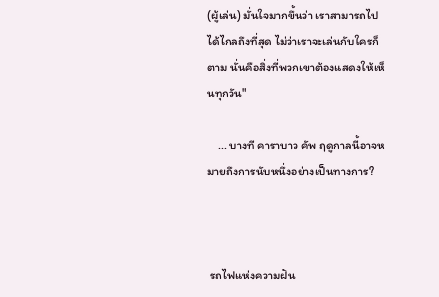(ผู้เล่น) มั่นใจมากขึ้นว่า เราสามารถไปได้ไกลถึงที่สุด ไม่ว่าเราจะเล่นกับใครก็ตาม นั่นคือสิ่งที่พวกเขาต้องแสดงให้เห็นทุกวัน"

    ... บางที คาราบาว คัพ ฤดูกาลนี้อาจหมายถึงการนับหนึ่งอย่างเป็นทางการ?



 รถไฟแห่งความฝัน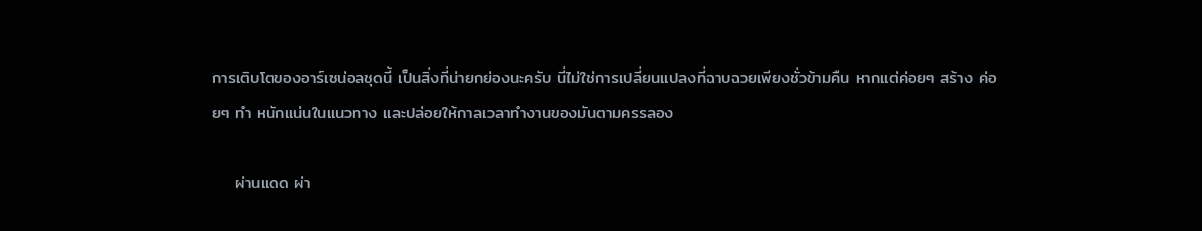การเติบโตของอาร์เซน่อลชุดนี้ เป็นสิ่งที่น่ายกย่องนะครับ นี่ไม่ใช่การเปลี่ยนแปลงที่ฉาบฉวยเพียงชั่วข้ามคืน หากแต่ค่อยๆ สร้าง ค่อยๆ ทำ หนักแน่นในแนวทาง และปล่อยให้กาลเวลาทำงานของมันตามครรลอง

    ผ่านแดด ผ่า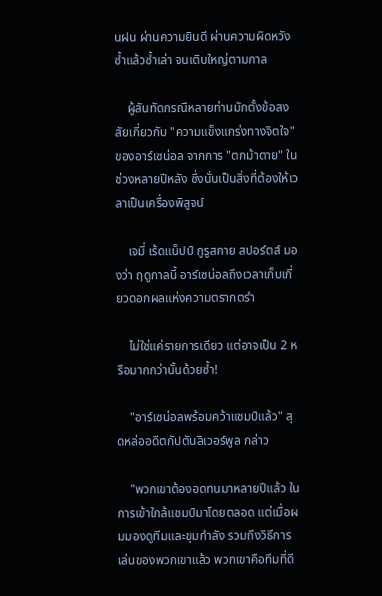นฝน ผ่านความยินดี ผ่านความผิดหวัง ซ้ำแล้วซ้ำเล่า จนเติบใหญ่ตามกาล

    ผู้สันทัดกรณีหลายท่านมักตั้งข้อสงสัยเกี่ยวกับ "ความแข็งแกร่งทางจิตใจ" ของอาร์เซน่อล จากการ "ตกม้าตาย" ในช่วงหลายปีหลัง ซึ่งนั่นเป็นสิ่งที่ต้องให้เวลาเป็นเครื่องพิสูจน์

    เจมี่ เร้ดแน็ปป์ กูรูสกาย สปอร์ตส์ มองว่า ฤดูกาลนี้ อาร์เซน่อลถึงเวลาเก็บเกี่ยวดอกผลแห่งความตรากตรำ

    ไม่ใช่แค่รายการเดียว แต่อาจเป็น 2 หรือมากกว่านั้นด้วยซ้ำ!

    "อาร์เซน่อลพร้อมคว้าแชมป์แล้ว" สุดหล่ออดีตกัปตันลิเวอร์พูล กล่าว

    "พวกเขาต้องอดทนมาหลายปีแล้ว ในการเข้าใกล้แชมป์มาโดยตลอด แต่เมื่อผมมองดูทีมและขุมกำลัง รวมถึงวิธีการเล่นของพวกเขาแล้ว พวกเขาคือทีมที่ดี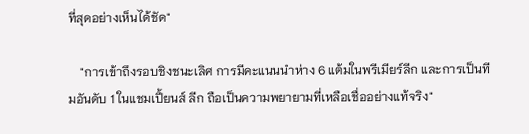ที่สุดอย่างเห็นได้ชัด"

    "การเข้าถึงรอบชิงชนะเลิศ การมีคะแนนนำห่าง 6 แต้มในพรีเมียร์ลีก และการเป็นทีมอันดับ 1 ในแชมเปี้ยนส์ ลีก ถือเป็นความพยายามที่เหลือเชื่ออย่างแท้จริง"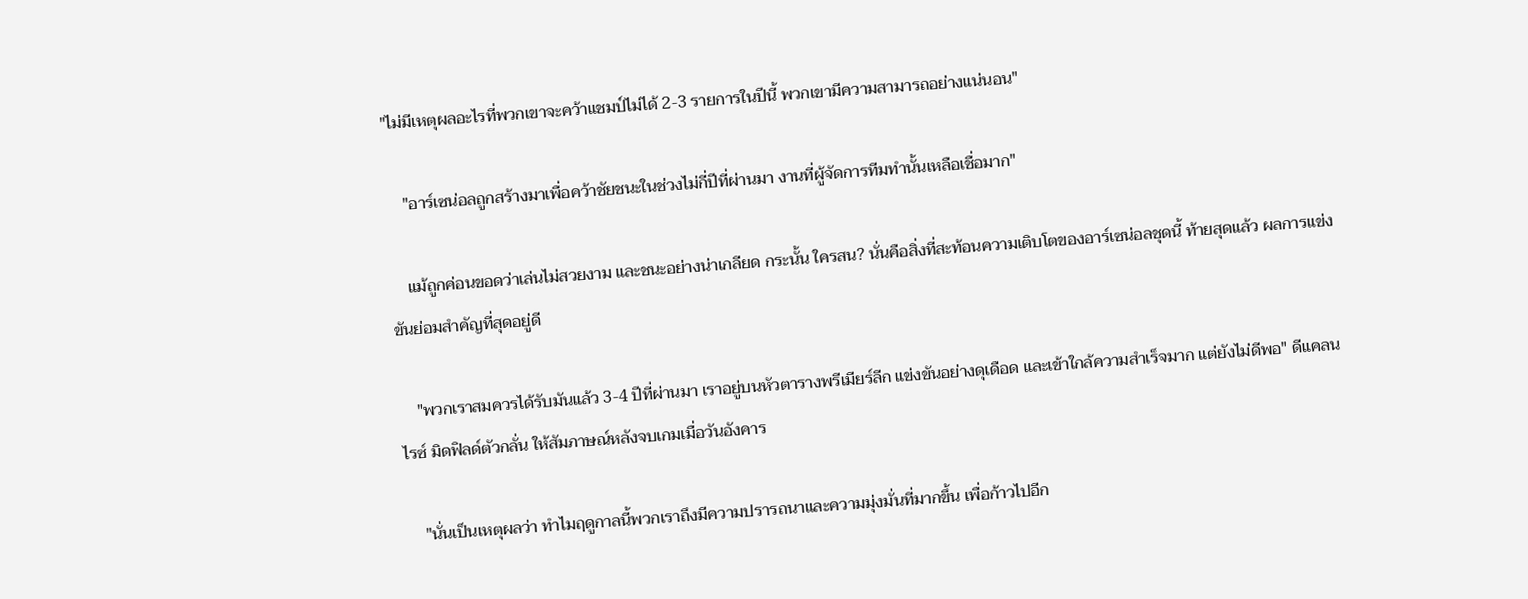"ไม่มีเหตุผลอะไรที่พวกเขาจะคว้าแชมป์ไม่ได้ 2-3 รายการในปีนี้ พวกเขามีความสามารถอย่างแน่นอน"

    "อาร์เซน่อลถูกสร้างมาเพื่อคว้าชัยชนะในช่วงไม่กี่ปีที่ผ่านมา งานที่ผู้จัดการทีมทำนั้นเหลือเชื่อมาก"

    แม้ถูกค่อนขอดว่าเล่นไม่สวยงาม และชนะอย่างน่าเกลียด กระนั้น ใครสน? นั่นคือสิ่งที่สะท้อนความเติบโตของอาร์เซน่อลชุดนี้ ท้ายสุดแล้ว ผลการแข่งขันย่อมสำคัญที่สุดอยู่ดี

    "พวกเราสมควรได้รับมันแล้ว 3-4 ปีที่ผ่านมา เราอยู่บนหัวตารางพรีเมียร์ลีก แข่งขันอย่างดุเดือด และเข้าใกล้ความสำเร็จมาก แต่ยังไม่ดีพอ" ดีแคลน ไรซ์ มิดฟิลด์ตัวกลั่น ให้สัมภาษณ์หลังจบเกมเมื่อวันอังคาร

    "นั่นเป็นเหตุผลว่า ทำไมฤดูกาลนี้พวกเราถึงมีความปรารถนาและความมุ่งมั่นที่มากขึ้น เพื่อก้าวไปอีก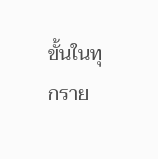ขั้นในทุกราย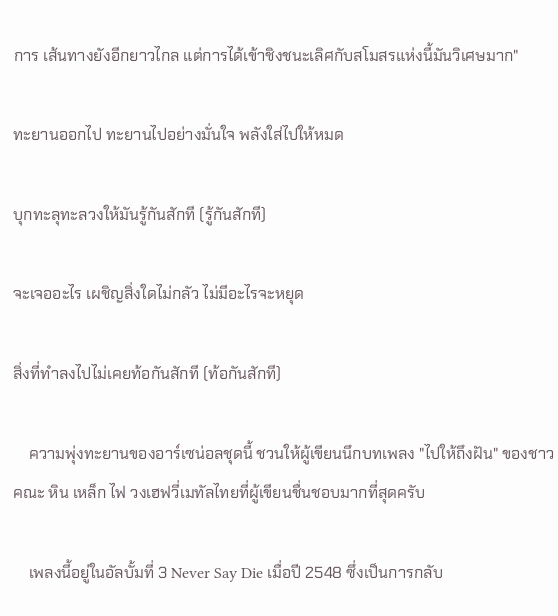การ เส้นทางยังอีกยาวไกล แต่การได้เข้าชิงชนะเลิศกับสโมสรแห่งนี้มันวิเศษมาก"

ทะยานออกไป ทะยานไปอย่างมั่นใจ พลังใส่ไปให้หมด

บุกทะลุทะลวงให้มันรู้กันสักที (รู้กันสักที)

จะเจออะไร เผชิญสิ่งใดไม่กลัว ไม่มีอะไรจะหยุด

สิ่งที่ทำลงไปไม่เคยท้อกันสักที (ท้อกันสักที)

    ความพุ่งทะยานของอาร์เซน่อลชุดนี้ ชวนให้ผู้เขียนนึกบทเพลง "ไปให้ถึงฝัน" ของชาวคณะ หิน เหล็ก ไฟ วงเฮฟวี่เมทัลไทยที่ผู้เขียนชื่นชอบมากที่สุดครับ

    เพลงนี้อยู่ในอัลบั้มที่ 3 Never Say Die เมื่อปี 2548 ซึ่งเป็นการกลับ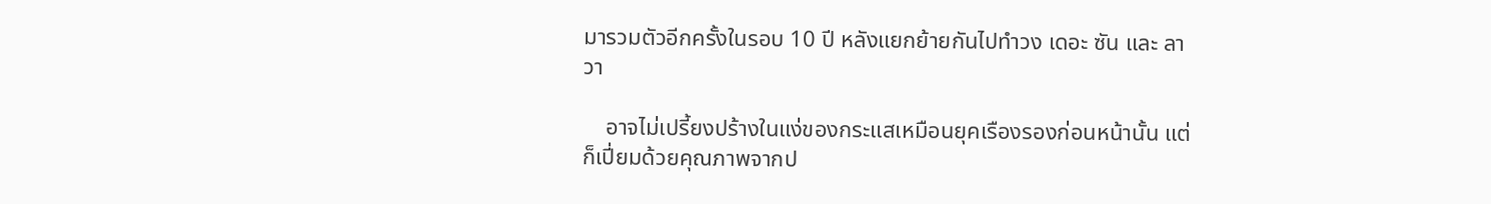มารวมตัวอีกครั้งในรอบ 10 ปี หลังแยกย้ายกันไปทำวง เดอะ ซัน และ ลาวา

    อาจไม่เปรี้ยงปร้างในแง่ของกระแสเหมือนยุคเรืองรองก่อนหน้านั้น แต่ก็เปี่ยมด้วยคุณภาพจากป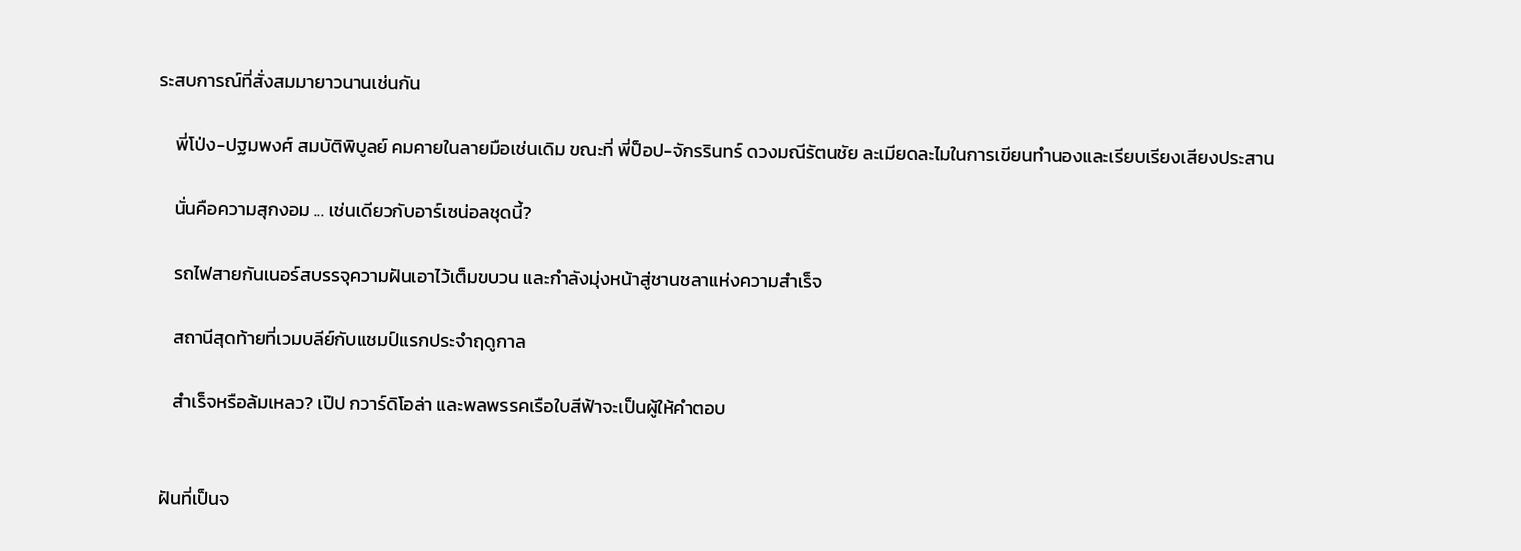ระสบการณ์ที่สั่งสมมายาวนานเช่นกัน

    พี่โป่ง-ปฐมพงศ์ สมบัติพิบูลย์ คมคายในลายมือเช่นเดิม ขณะที่ พี่ป็อป-จักรรินทร์ ดวงมณีรัตนชัย ละเมียดละไมในการเขียนทำนองและเรียบเรียงเสียงประสาน

    นั่นคือความสุกงอม ... เช่นเดียวกับอาร์เซน่อลชุดนี้?

    รถไฟสายกันเนอร์สบรรจุความฝันเอาไว้เต็มขบวน และกำลังมุ่งหน้าสู่ชานชลาแห่งความสำเร็จ

    สถานีสุดท้ายที่เวมบลีย์กับแชมป์แรกประจำฤดูกาล

    สำเร็จหรือล้มเหลว? เป๊ป กวาร์ดิโอล่า และพลพรรคเรือใบสีฟ้าจะเป็นผู้ให้คำตอบ


 ฝันที่เป็นจ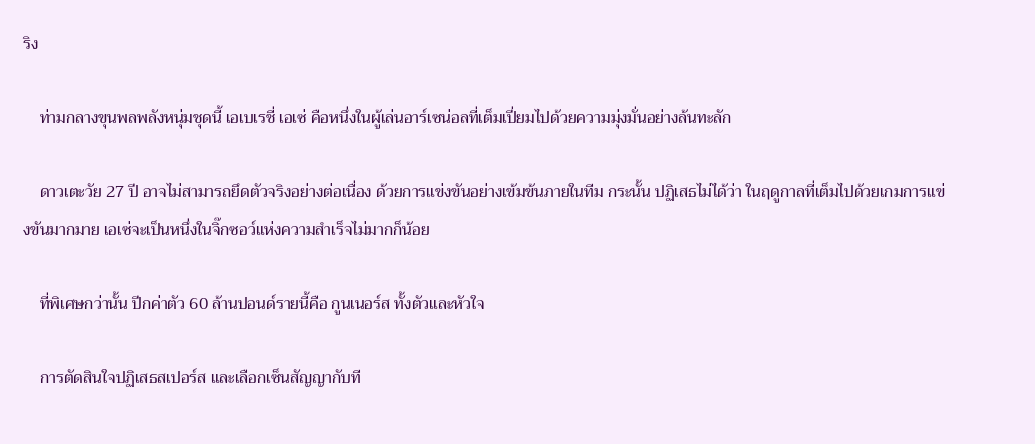ริง

    ท่ามกลางขุนพลพลังหนุ่มชุดนี้ เอเบเรชี่ เอเซ่ คือหนึ่งในผู้เล่นอาร์เซน่อลที่เต็มเปี่ยมไปด้วยความมุ่งมั่นอย่างล้นทะลัก

    ดาวเตะวัย 27 ปี อาจไม่สามารถยึดตัวจริงอย่างต่อเนื่อง ด้วยการแข่งขันอย่างเข้มข้นภายในทีม กระนั้น ปฏิเสธไม่ได้ว่า ในฤดูกาลที่เต็มไปด้วยเกมการแข่งขันมากมาย เอเซ่จะเป็นหนึ่งในจิ๊กซอว์แห่งความสำเร็จไม่มากก็น้อย

    ที่พิเศษกว่านั้น ปีกค่าตัว 60 ล้านปอนด์รายนี้คือ กูนเนอร์ส ทั้งตัวและหัวใจ

    การตัดสินใจปฏิเสธสเปอร์ส และเลือกเซ็นสัญญากับที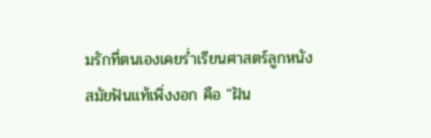มรักที่ตนเองเคยร่ำเรียนศาสตร์ลูกหนังสมัยฟันแท้เพิ่งงอก คือ "ฝัน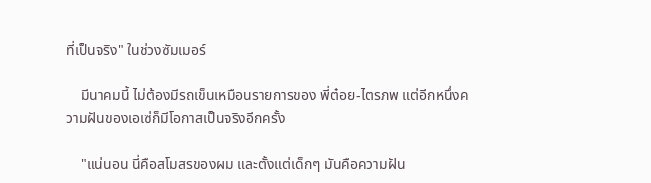ที่เป็นจริง" ในช่วงซัมเมอร์

    มีนาคมนี้ ไม่ต้องมีรถเข็นเหมือนรายการของ พี่ต๋อย-ไตรภพ แต่อีกหนึ่งความฝันของเอเซ่ก็มีโอกาสเป็นจริงอีกครั้ง

    "แน่นอน นี่คือสโมสรของผม และตั้งแต่เด็กๆ มันคือความฝัน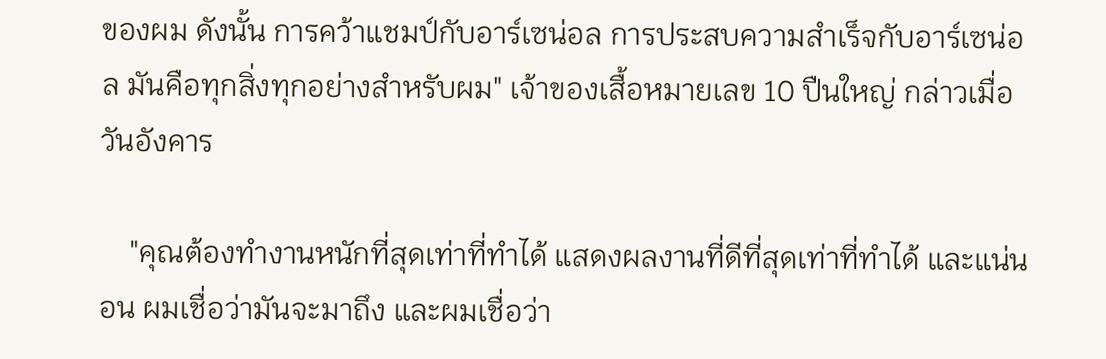ของผม ดังนั้น การคว้าแชมป์กับอาร์เซน่อล การประสบความสำเร็จกับอาร์เซน่อล มันคือทุกสิ่งทุกอย่างสำหรับผม" เจ้าของเสื้อหมายเลข 10 ปืนใหญ่ กล่าวเมื่อวันอังคาร

    "คุณต้องทำงานหนักที่สุดเท่าที่ทำได้ แสดงผลงานที่ดีที่สุดเท่าที่ทำได้ และแน่นอน ผมเชื่อว่ามันจะมาถึง และผมเชื่อว่า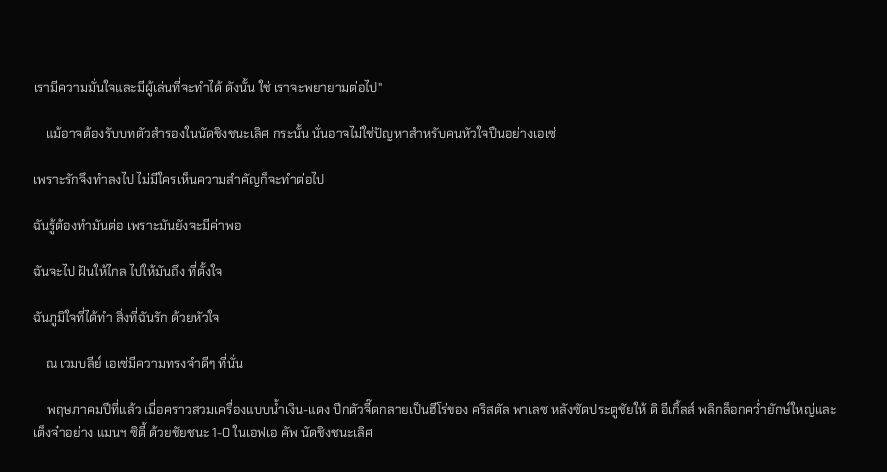เรามีความมั่นใจและมีผู้เล่นที่จะทำได้ ดังนั้น ใช่ เราจะพยายามต่อไป"

    แม้อาจต้องรับบทตัวสำรองในนัดชิงชนะเลิศ กระนั้น นั่นอาจไม่ใช่ปัญหาสำหรับคนหัวใจปืนอย่างเอเซ่

เพราะรักจึงทำลงไป ไม่มีใครเห็นความสำคัญก็จะทำต่อไป

ฉันรู้ต้องทำมันต่อ เพราะมันยังจะมีค่าพอ

ฉันจะไป ฝันให้ไกล ไปให้มันถึง ที่ตั้งใจ

ฉันภูมิใจที่ได้ทำ สิ่งที่ฉันรัก ด้วยหัวใจ

    ณ เวมบลีย์ เอเซ่มีความทรงจำดีๆ ที่นั่น

    พฤษภาคมปีที่แล้ว เมื่อคราวสวมเครื่องแบบน้ำเงิน-แดง ปีกตัวจี๊ดกลายเป็นฮีโร่ของ คริสตัล พาเลซ หลังซัดประตูชัยให้ ดิ อีเกิ้ลส์ พลิกล็อกคว่ำยักษ์ใหญ่และเต็งจ๋าอย่าง แมนฯ ซิตี้ ด้วยชัยชนะ 1-0 ในเอฟเอ คัพ นัดชิงชนะเลิศ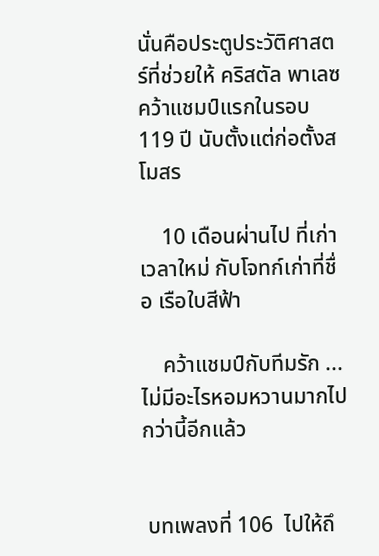นั่นคือประตูประวัติศาสตร์ที่ช่วยให้ คริสตัล พาเลซ คว้าแชมป์แรกในรอบ 119 ปี นับตั้งแต่ก่อตั้งสโมสร

    10 เดือนผ่านไป ที่เก่า เวลาใหม่ กับโจทก์เก่าที่ชื่อ เรือใบสีฟ้า

    คว้าแชมป์กับทีมรัก ... ไม่มีอะไรหอมหวานมากไปกว่านี้อีกแล้ว


 บทเพลงที่ 106  ไปให้ถึ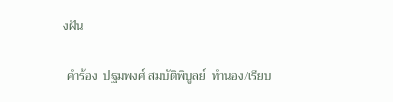งฝัน

 คำร้อง  ปฐมพงศ์ สมบัติพิบูลย์  ทำนอง/เรียบ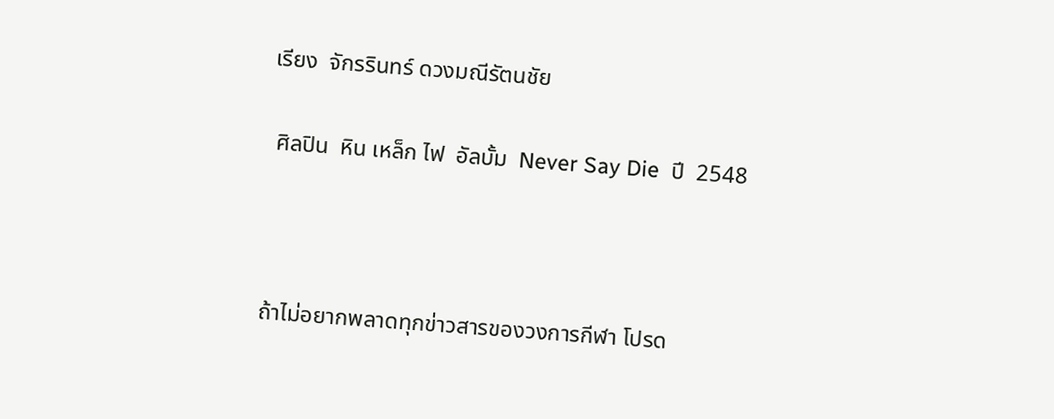เรียง  จักรรินทร์ ดวงมณีรัตนชัย

 ศิลปิน  หิน เหล็ก ไฟ  อัลบั้ม  Never Say Die  ปี  2548



ถ้าไม่อยากพลาดทุกข่าวสารของวงการกีฬา โปรด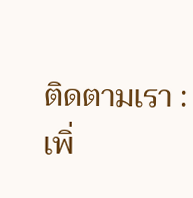ติดตามเรา :
เพิ่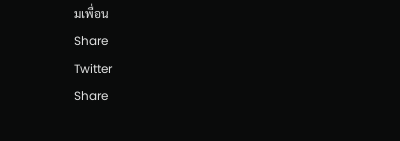มเพื่อน
Share
Twitter
Share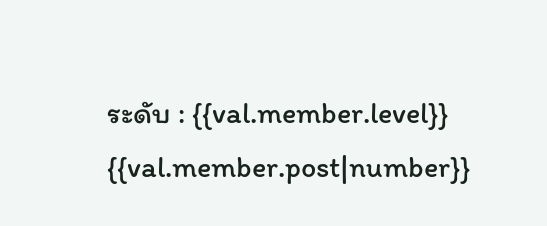ระดับ : {{val.member.level}}
{{val.member.post|number}}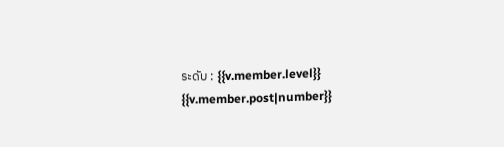ระดับ : {{v.member.level}}
{{v.member.post|number}}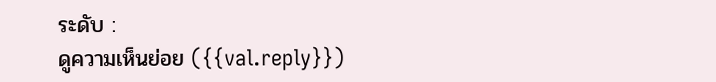ระดับ :
ดูความเห็นย่อย ({{val.reply}})